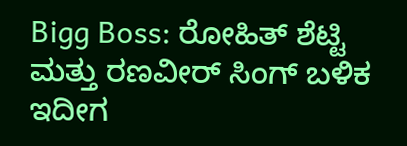Bigg Boss: ರೋಹಿತ್ ಶೆಟ್ಟಿ ಮತ್ತು ರಣವೀರ್ ಸಿಂಗ್ ಬಳಿಕ ಇದೀಗ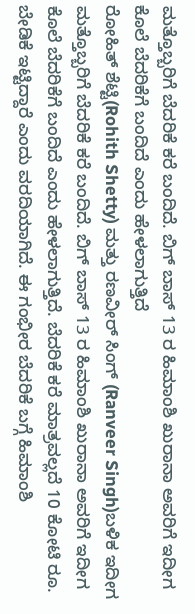ಮತ್ತೊಬ್ಬರಿಗೆ ಬೆದರಿಕೆ ಕರೆ ಬಂದಿದೆ. ಬಿಗ್ ಬಾಸ್ 13 ರ ಹಿಮಾಂಶಿ ಖುರಾನಾ ಅವರಿಗೆ ಇದೀಗ ಕೊಲೆ ಬೆದರಿಕೆಗೆ ಬಂದಿದೆ ಎಂದು ಹೇಳಲಾಗುತ್ತಿದೆ
ರೋಹಿತ್ ಶೆಟ್ಟಿ(Rohith Shetty) ಮತ್ತು ರಣವೀರ್ ಸಿಂಗ್ (Ranveer Singh)ಬಳಿಕ ಇದೀಗ ಮತ್ತೊಬ್ಬರಿಗೆ ಬೆದರಿಕೆ ಕರೆ ಬಂದಿದೆ. ಬಿಗ್ ಬಾಸ್ 13 ರ ಹಿಮಾಂಶಿ ಖುರಾನಾ ಅವರಿಗೆ ಇದೀಗ ಕೊಲೆ ಬೆದರಿಕೆಗೆ ಬಂದಿದೆ ಎಂದು ಹೇಳಲಾಗುತ್ತಿದೆ. ಬೆದರಿಕೆ ಕರೆ ಮಾತ್ರವಲ್ಲದೆ 10 ಕೋಟಿ ರೂ. ಬೇಡಿಕೆ ಇಟ್ಟಿದ್ದಾರೆ ಎಂದು ವರದಿಯಾಗಿದೆ. ಈ ಗಂಭೀರ ಬೆದರಿಕೆ ಬಗ್ಗೆ ಹಿಮಾಂಶಿ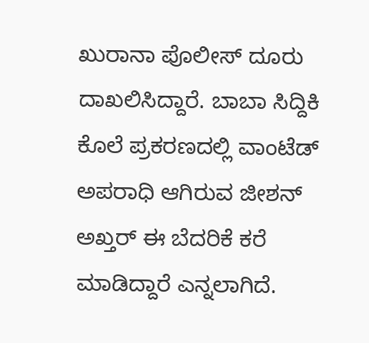ಖುರಾನಾ ಪೊಲೀಸ್ ದೂರು ದಾಖಲಿಸಿದ್ದಾರೆ. ಬಾಬಾ ಸಿದ್ದಿಕಿ ಕೊಲೆ ಪ್ರಕರಣದಲ್ಲಿ ವಾಂಟೆಡ್ ಅಪರಾಧಿ ಆಗಿರುವ ಜೀಶನ್ ಅಖ್ತರ್ ಈ ಬೆದರಿಕೆ ಕರೆ ಮಾಡಿದ್ದಾರೆ ಎನ್ನಲಾಗಿದೆ.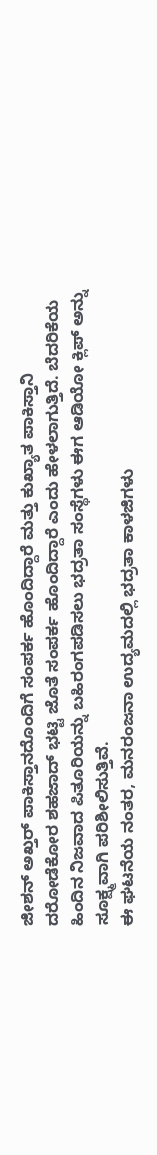ಜೀಶನ್ ಅಖ್ತರ್ ಪಾಕಿಸ್ತಾನದೊಂದಿಗೆ ಸಂಪರ್ಕ ಹೊಂದಿದ್ದಾರೆ ಮತ್ತು ಕುಖ್ಯಾತ ಪಾಕಿಸ್ತಾನಿ ದರೋಡೆಕೋರ ಶಹಜಾದ್ ಭಟ್ಟಿ ಜೊತೆ ಸಂಪರ್ಕ ಹೊಂದಿದ್ದಾರೆ ಎಂದು ಹೇಳಲಾಗುತ್ತಿದೆ. ಬೆದರಿಕೆಯ ಹಿಂದಿನ ನಿಜವಾದ ಪಿತೂರಿಯನ್ನು ಬಹಿರಂಗಪಡಿಸಲು ಭದ್ರತಾ ಸಂಸ್ಥೆಗಳು ಈಗ ಆಡಿಯೋ ಕ್ಲಿಪ್ ಅನ್ನು ಸೂಕ್ಷ್ಮವಾಗಿ ಪರಿಶೀಲಿಸುತ್ತಿವೆ.
ಈ ಘಟನೆಯ ನಂತರ, ಮನರಂಜನಾ ಉದ್ಯಮದಲ್ಲಿ ಭದ್ರತಾ ಕಾಳಜಿಗಳು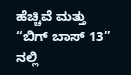ಹೆಚ್ಚಿವೆ ಮತ್ತು “ಬಿಗ್ ಬಾಸ್ 13” ನಲ್ಲಿ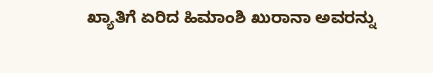ಖ್ಯಾತಿಗೆ ಏರಿದ ಹಿಮಾಂಶಿ ಖುರಾನಾ ಅವರನ್ನು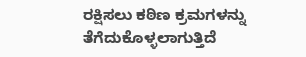ರಕ್ಷಿಸಲು ಕಠಿಣ ಕ್ರಮಗಳನ್ನು ತೆಗೆದುಕೊಳ್ಳಲಾಗುತ್ತಿದೆ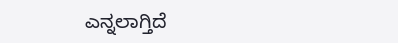ಎನ್ನಲಾಗ್ತಿದೆ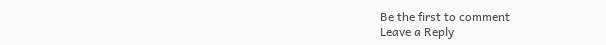Be the first to comment
Leave a Reply